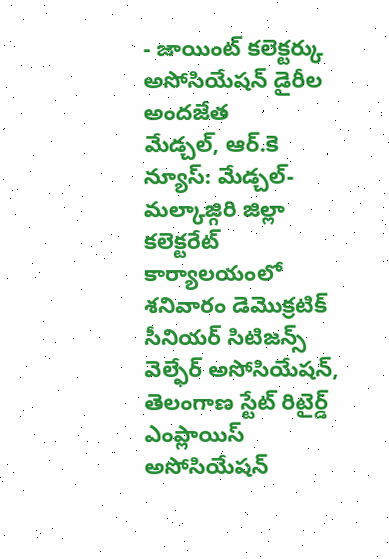- జాయింట్ కలెక్టర్కు అసోసియేషన్ డైరీల అందజేత
మేడ్చల్, ఆర్.కె న్యూస్: మేడ్చల్-మల్కాజ్గిరి జిల్లా కలెక్టరేట్ కార్యాలయంలో శనివారం డెమొక్రటిక్ సీనియర్ సిటిజన్స్ వెల్ఫేర్ అసోసియేషన్, తెలంగాణ స్టేట్ రిటైర్డ్ ఎంప్లాయిస్ అసోసియేషన్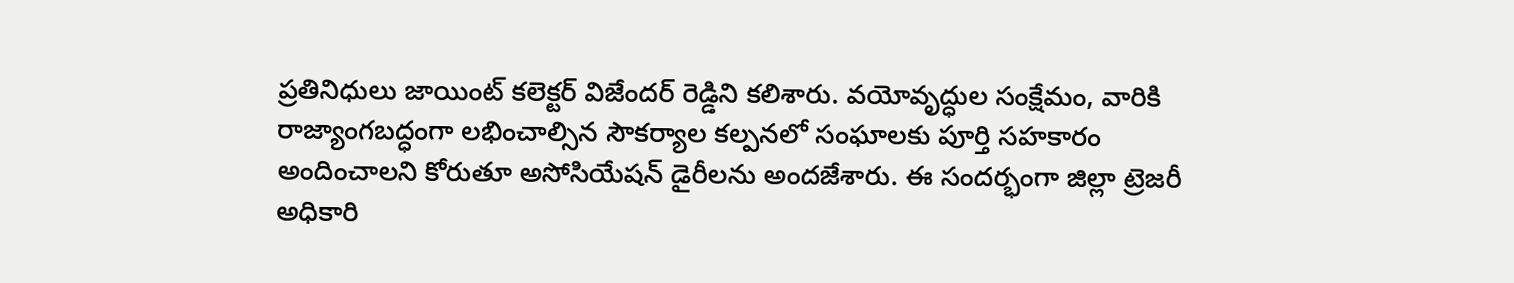ప్రతినిధులు జాయింట్ కలెక్టర్ విజేందర్ రెడ్డిని కలిశారు. వయోవృద్ధుల సంక్షేమం, వారికి రాజ్యాంగబద్ధంగా లభించాల్సిన సౌకర్యాల కల్పనలో సంఘాలకు పూర్తి సహకారం అందించాలని కోరుతూ అసోసియేషన్ డైరీలను అందజేశారు. ఈ సందర్భంగా జిల్లా ట్రెజరీ అధికారి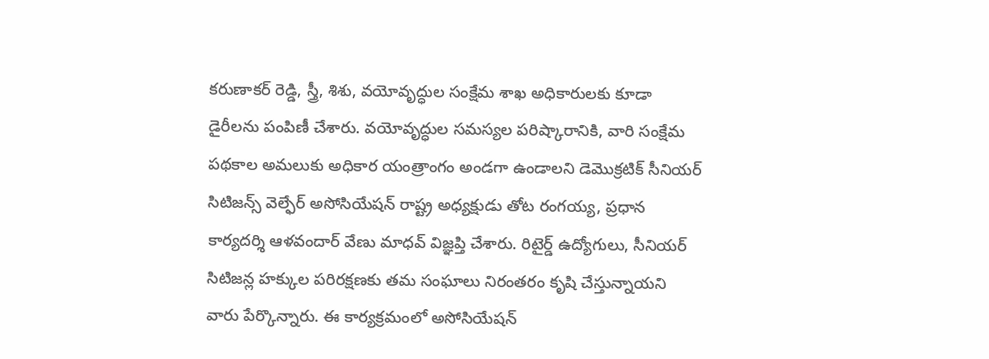కరుణాకర్ రెడ్డి, స్త్రీ, శిశు, వయోవృద్ధుల సంక్షేమ శాఖ అధికారులకు కూడా డైరీలను పంపిణీ చేశారు. వయోవృద్ధుల సమస్యల పరిష్కారానికి, వారి సంక్షేమ పథకాల అమలుకు అధికార యంత్రాంగం అండగా ఉండాలని డెమొక్రటిక్ సీనియర్ సిటిజన్స్ వెల్ఫేర్ అసోసియేషన్ రాష్ట్ర అధ్యక్షుడు తోట రంగయ్య, ప్రధాన కార్యదర్శి ఆళవందార్ వేణు మాధవ్ విజ్ఞప్తి చేశారు. రిటైర్డ్ ఉద్యోగులు, సీనియర్ సిటిజన్ల హక్కుల పరిరక్షణకు తమ సంఘాలు నిరంతరం కృషి చేస్తున్నాయని వారు పేర్కొన్నారు. ఈ కార్యక్రమంలో అసోసియేషన్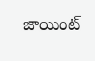జాయింట్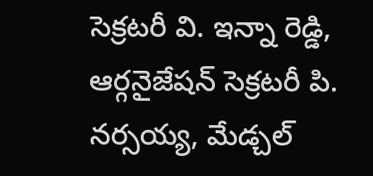సెక్రటరీ వి. ఇన్నా రెడ్డి, ఆర్గనైజేషన్ సెక్రటరీ పి. నర్సయ్య, మేడ్చల్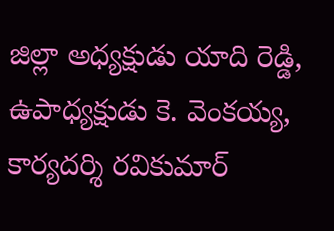జిల్లా అధ్యక్షుడు యాది రెడ్డి, ఉపాధ్యక్షుడు కె. వెంకయ్య, కార్యదర్శి రవికుమార్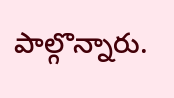పాల్గొన్నారు.